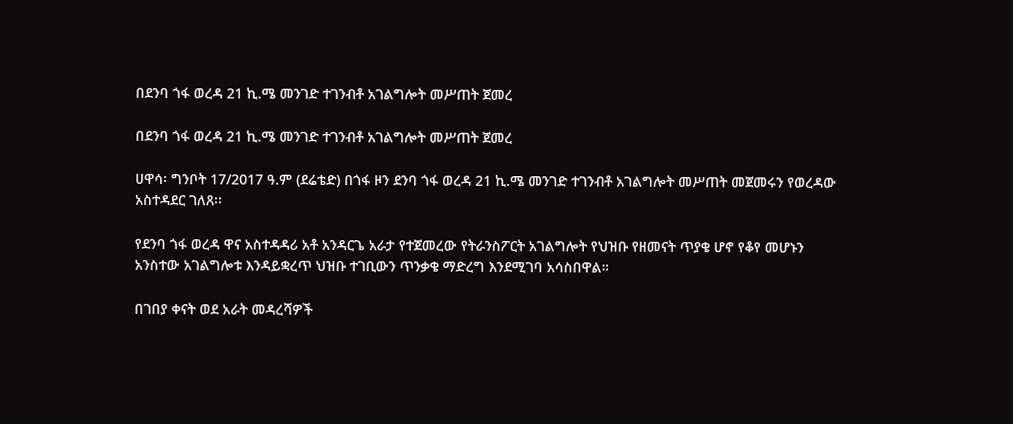በደንባ ጎፋ ወረዳ 21 ኪ.ሜ መንገድ ተገንብቶ አገልግሎት መሥጠት ጀመረ

በደንባ ጎፋ ወረዳ 21 ኪ.ሜ መንገድ ተገንብቶ አገልግሎት መሥጠት ጀመረ

ሀዋሳ፡ ግንቦት 17/2017 ዓ.ም (ደሬቴድ) በጎፋ ዞን ደንባ ጎፋ ወረዳ 21 ኪ.ሜ መንገድ ተገንብቶ አገልግሎት መሥጠት መጀመሩን የወረዳው አስተዳደር ገለጸ፡፡

የደንባ ጎፋ ወረዳ ዋና አስተዳዳሪ አቶ አንዳርጌ አራታ የተጀመረው የትራንስፖርት አገልግሎት የህዝቡ የዘመናት ጥያቄ ሆኖ የቆየ መሆኑን አንስተው አገልግሎቱ እንዳይቋረጥ ህዝቡ ተገቢውን ጥንቃቄ ማድረግ እንደሚገባ አሳስበዋል።

በገበያ ቀናት ወደ አራት መዳረሻዎች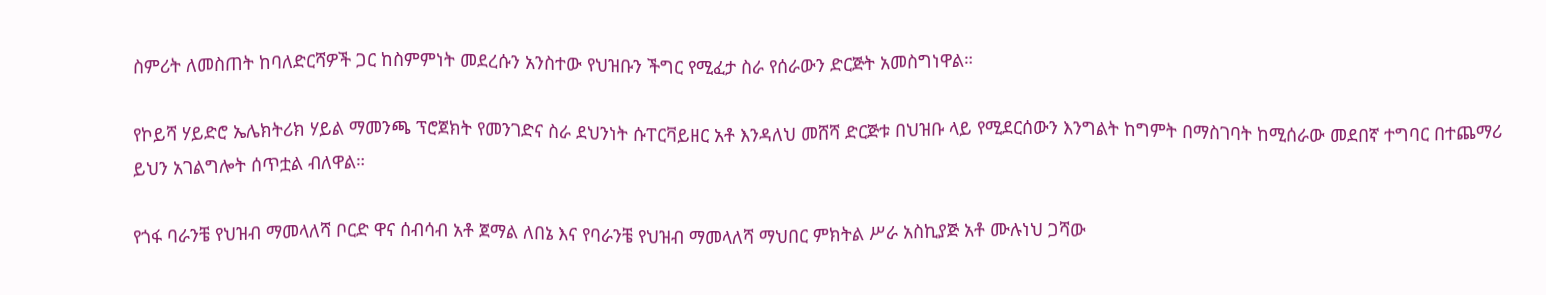ስምሪት ለመስጠት ከባለድርሻዎች ጋር ከስምምነት መደረሱን አንስተው የህዝቡን ችግር የሚፈታ ስራ የሰራውን ድርጅት አመስግነዋል።

የኮይሻ ሃይድሮ ኤሌክትሪክ ሃይል ማመንጫ ፕሮጀክት የመንገድና ስራ ደህንነት ሱፐርቫይዘር አቶ እንዳለህ መሸሻ ድርጅቱ በህዝቡ ላይ የሚደርሰውን እንግልት ከግምት በማስገባት ከሚሰራው መደበኛ ተግባር በተጨማሪ ይህን አገልግሎት ሰጥቷል ብለዋል።

የጎፋ ባራንቼ የህዝብ ማመላለሻ ቦርድ ዋና ሰብሳብ አቶ ጀማል ለበኔ እና የባራንቼ የህዝብ ማመላለሻ ማህበር ምክትል ሥራ አስኪያጅ አቶ ሙሉነህ ጋሻው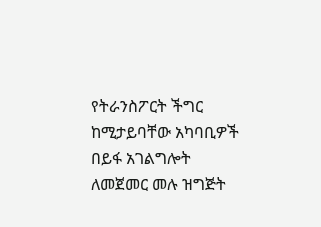የትራንስፖርት ችግር ከሚታይባቸው አካባቢዎች በይፋ አገልግሎት ለመጀመር መሉ ዝግጅት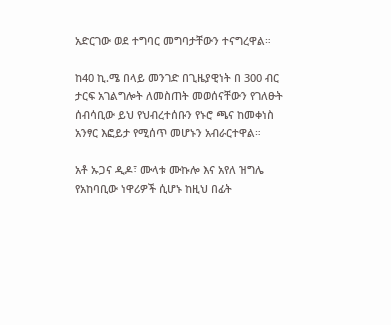አድርገው ወደ ተግባር መግባታቸውን ተናግረዋል።

ከ40 ኪ.ሜ በላይ መንገድ በጊዜያዊነት በ 300 ብር ታርፍ አገልግሎት ለመስጠት መወሰናቸውን የገለፁት ሰብሳቢው ይህ የህብረተሰቡን የኑሮ ጫና ከመቀነስ አንፃር እፎይታ የሚሰጥ መሆኑን አብራርተዋል።

አቶ ኡጋና ዲዶ፣ ሙላቱ ሙኩሎ እና አየለ ዝግሌ የአከባቢው ነዋሪዎች ሲሆኑ ከዚህ በፊት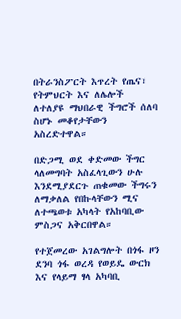በትራንስፖርት እጥረት የጤና፣ የትምህርት እና ለሌሎች ለተለያዩ ማህበራዊ ችግሮች ሰለባ ስሆኑ መቆየታቸውን አስረድተዋል።

በድጋሚ ወደ ቀድመው ችግር ላለመግባት አስፈላጊውን ሁሉ እንደሚያደርጉ ጠቁመው ችግሩን ለማቃለል የበኩላቸውን ሚና ለተጫወቱ አካላት የአከባቢው ምስጋና አቅርበዋል።

የተጀመረው አገልግሎት በጎፋ ዞን ደንባ ጎፋ ወረዳ የወይዴ ውርክ እና የላይማ ፃላ አካባቢ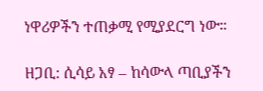ነዋሪዎችን ተጠቃሚ የሚያደርግ ነው።

ዘጋቢ: ሲሳይ አፃ – ከሳውላ ጣቢያችን